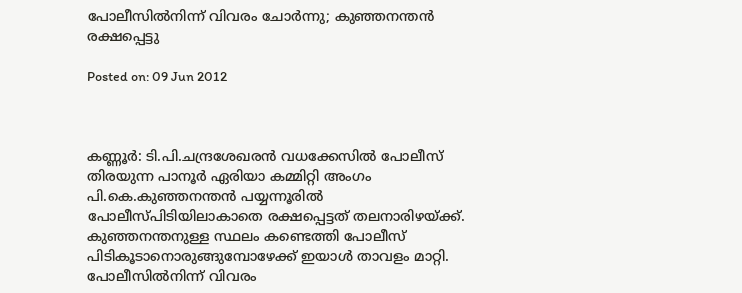പോലീസില്‍നിന്ന് വിവരം ചോര്‍ന്നു; കുഞ്ഞനന്തന്‍ രക്ഷപ്പെട്ടു

Posted on: 09 Jun 2012



കണ്ണൂര്‍: ടി.പി.ചന്ദ്രശേഖരന്‍ വധക്കേസില്‍ പോലീസ് തിരയുന്ന പാനൂര്‍ ഏരിയാ കമ്മിറ്റി അംഗം പി.കെ.കുഞ്ഞനന്തന്‍ പയ്യന്നൂരില്‍ പോലീസ്പിടിയിലാകാതെ രക്ഷപ്പെട്ടത് തലനാരിഴയ്ക്ക്. കുഞ്ഞനന്തനുള്ള സ്ഥലം കണ്ടെത്തി പോലീസ് പിടികൂടാനൊരുങ്ങുമ്പോഴേക്ക് ഇയാള്‍ താവളം മാറ്റി. പോലീസില്‍നിന്ന് വിവരം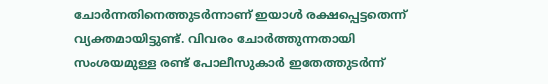ചോര്‍ന്നതിനെത്തുടര്‍ന്നാണ് ഇയാള്‍ രക്ഷപ്പെട്ടതെന്ന് വ്യക്തമായിട്ടുണ്ട്. വിവരം ചോര്‍ത്തുന്നതായി സംശയമുള്ള രണ്ട് പോലീസുകാര്‍ ഇതേത്തുടര്‍ന്ന്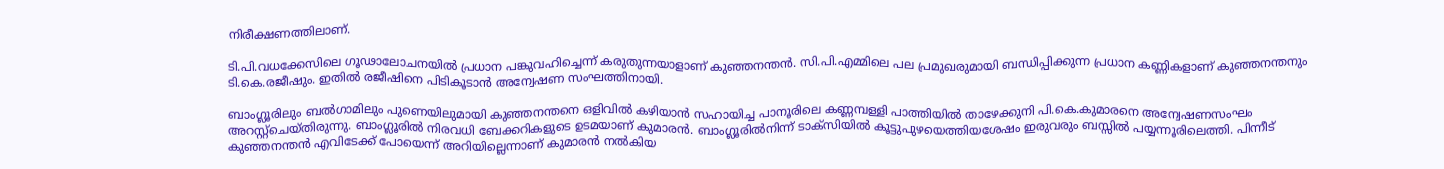നിരീക്ഷണത്തിലാണ്.

ടി.പി.വധക്കേസിലെ ഗൂഢാലോചനയില്‍ പ്രധാന പങ്കുവഹിച്ചെന്ന് കരുതുന്നയാളാണ് കുഞ്ഞനന്തന്‍. സി.പി.എമ്മിലെ പല പ്രമുഖരുമായി ബന്ധിപ്പിക്കുന്ന പ്രധാന കണ്ണികളാണ് കുഞ്ഞനന്തനും ടി.കെ.രജീഷും. ഇതില്‍ രജീഷിനെ പിടികൂടാന്‍ അന്വേഷണ സംഘത്തിനായി.

ബാംഗ്ലൂരിലും ബല്‍ഗാമിലും പുണെയിലുമായി കുഞ്ഞനന്തനെ ഒളിവില്‍ കഴിയാന്‍ സഹായിച്ച പാനൂരിലെ കണ്ണമ്പള്ളി പാത്തിയില്‍ താഴേക്കുനി പി.കെ.കുമാരനെ അന്വേഷണസംഘം അറസ്റ്റ്‌ചെയ്തിരുന്നു. ബാംഗ്ലൂരില്‍ നിരവധി ബേക്കറികളുടെ ഉടമയാണ് കുമാരന്‍. ബാംഗ്ലൂരില്‍നിന്ന് ടാക്‌സിയില്‍ കൂട്ടുപുഴയെത്തിയശേഷം ഇരുവരും ബസ്സില്‍ പയ്യന്നൂരിലെത്തി. പിന്നീട് കുഞ്ഞനന്തന്‍ എവിടേക്ക് പോയെന്ന് അറിയില്ലെന്നാണ് കുമാരന്‍ നല്‍കിയ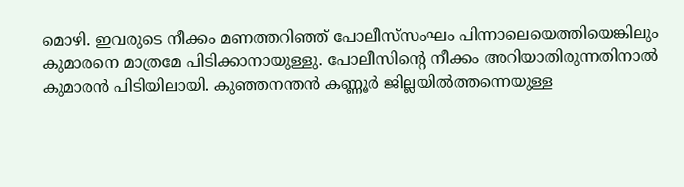മൊഴി. ഇവരുടെ നീക്കം മണത്തറിഞ്ഞ് പോലീസ്‌സംഘം പിന്നാലെയെത്തിയെങ്കിലും കുമാരനെ മാത്രമേ പിടിക്കാനായുള്ളു. പോലീസിന്റെ നീക്കം അറിയാതിരുന്നതിനാല്‍ കുമാരന്‍ പിടിയിലായി. കുഞ്ഞനന്തന്‍ കണ്ണൂര്‍ ജില്ലയില്‍ത്തന്നെയുള്ള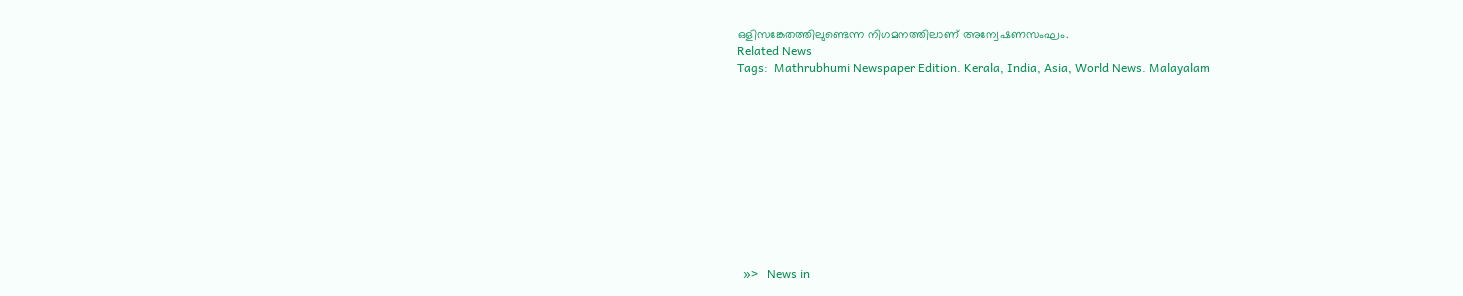ഒളിസങ്കേതത്തിലുണ്ടെന്ന നിഗമനത്തിലാണ് അന്വേഷണസംഘം.
Related News
Tags:  Mathrubhumi Newspaper Edition. Kerala, India, Asia, World News. Malayalam











  »>   News in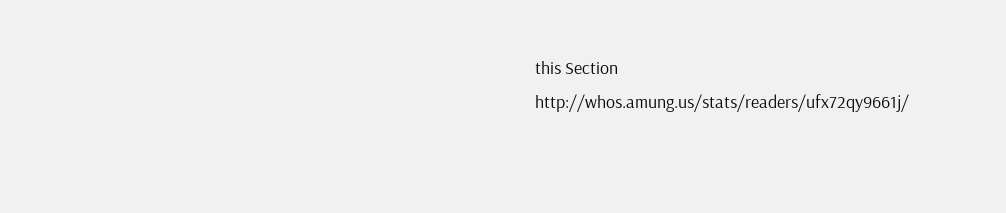this Section
http://whos.amung.us/stats/readers/ufx72qy9661j/